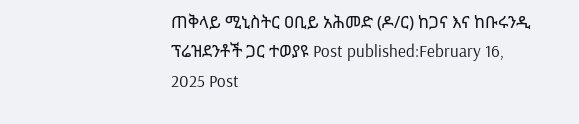ጠቅላይ ሚኒስትር ዐቢይ አሕመድ (ዶ/ር) ከጋና እና ከቡሩንዲ ፕሬዝደንቶች ጋር ተወያዩ Post published:February 16, 2025 Post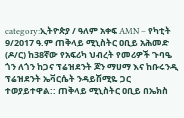category:ኢትዮጵያ / ዓለም አቀፍ AMN – የካቲት 9/2017 ዓ.ም ጠቅላይ ሚኒስትር ዐቢይ አሕመድ (ዶ/ር) ከ38ኛው የአፍሪካ ህብረት የመሪዎች ጉባዔ ጎን ለጎን ከጋና ፕሬዝደንት ጆን ማሀማ እና ከቡሩንዲ ፕሬዝደንት ኤቫርሴት ንዳይሽሚዬ ጋር ተወያይተዋል:: ጠቅላይ ሚኒስትር ዐቢይ በኤክስ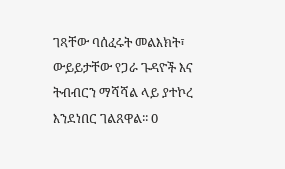ገጻቸው ባሰፈሩት መልእክት፣ ውይይታቸው የጋራ ጉዳዮች እና ትብብርን ማሻሻል ላይ ያተኮረ እንደነበር ገልጸዋል፡፡ 0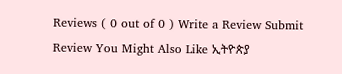Reviews ( 0 out of 0 ) Write a Review Submit Review You Might Also Like ኢትዮጵያ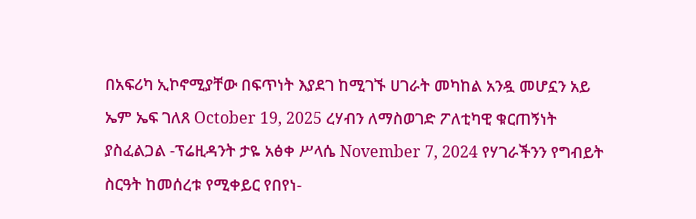በአፍሪካ ኢኮኖሚያቸው በፍጥነት እያደገ ከሚገኙ ሀገራት መካከል አንዷ መሆኗን አይ ኤም ኤፍ ገለጸ October 19, 2025 ረሃብን ለማስወገድ ፖለቲካዊ ቁርጠኝነት ያስፈልጋል -ፕሬዚዳንት ታዬ አፅቀ ሥላሴ November 7, 2024 የሃገራችንን የግብይት ስርዓት ከመሰረቱ የሚቀይር የበየነ-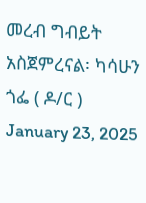መረብ ግብይት አስጀምረናል፡ ካሳሁን ጎፌ ( ዶ/ር ) January 23, 2025